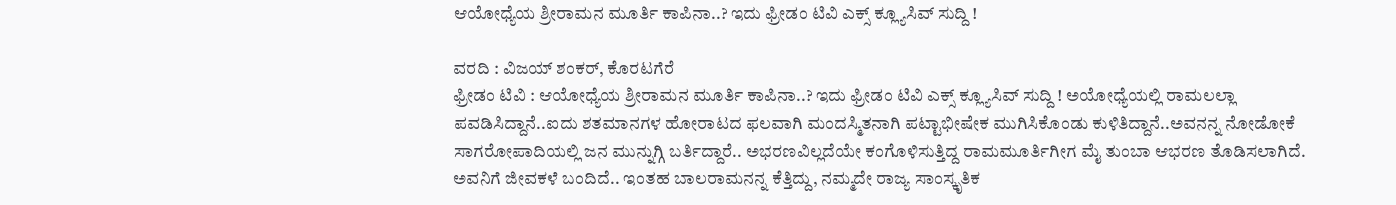ಆಯೋಧ್ಯೆಯ ಶ್ರೀರಾಮನ ಮೂರ್ತಿ ಕಾಪಿನಾ..? ಇದು ಫ್ರೀಡಂ ಟಿವಿ ಎಕ್ಸ್ ಕ್ಲ್ಯೂಸಿವ್ ಸುದ್ದಿ !

ವರದಿ : ವಿಜಯ್ ಶಂಕರ್, ಕೊರಟಗೆರೆ
ಫ್ರೀಡಂ ಟಿವಿ : ಆಯೋಧ್ಯೆಯ ಶ್ರೀರಾಮನ ಮೂರ್ತಿ ಕಾಪಿನಾ..? ಇದು ಫ್ರೀಡಂ ಟಿವಿ ಎಕ್ಸ್ ಕ್ಲ್ಯೂಸಿವ್ ಸುದ್ದಿ ! ಅಯೋಧ್ಯೆಯಲ್ಲಿ ರಾಮಲಲ್ಲಾ ಪವಡಿಸಿದ್ದಾನೆ..ಐದು ಶತಮಾನಗಳ ಹೋರಾಟದ ಫಲವಾಗಿ ಮಂದಸ್ಮಿತನಾಗಿ ಪಟ್ಟಾಭೀಷೇಕ ಮುಗಿಸಿಕೊಂಡು ಕುಳಿತಿದ್ದಾನೆ..ಅವನನ್ನ ನೋಡೋಕೆ ಸಾಗರೋಪಾದಿಯಲ್ಲಿ ಜನ ಮುನ್ನುಗ್ಗಿ ಬರ್ತಿದ್ದಾರೆ.. ಅಭರಣವಿಲ್ಲದೆಯೇ ಕಂಗೊಳಿಸುತ್ತಿದ್ದ ರಾಮಮೂರ್ತಿಗೀಗ ಮೈ ತುಂಬಾ ಆಭರಣ ತೊಡಿಸಲಾಗಿದೆ. ಅವನಿಗೆ ಜೀವಕಳೆ ಬಂದಿದೆ.. ಇಂತಹ ಬಾಲರಾಮನನ್ನ ಕೆತ್ತಿದ್ದು, ನಮ್ಮದೇ ರಾಜ್ಯ ಸಾಂಸ್ಕೃತಿಕ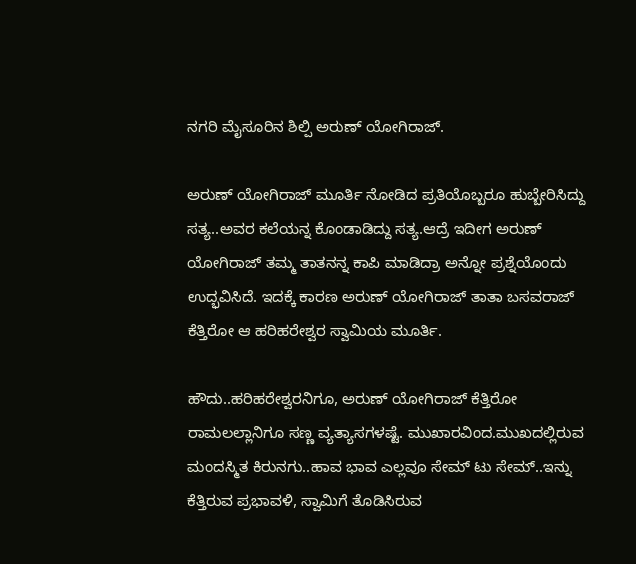ನಗರಿ ಮೈಸೂರಿನ ಶಿಲ್ಪಿ ಅರುಣ್ ಯೋಗಿರಾಜ್.

ಅರುಣ್ ಯೋಗಿರಾಜ್ ಮೂರ್ತಿ ನೋಡಿದ ಪ್ರತಿಯೊಬ್ಬರೂ ಹುಬ್ಬೇರಿಸಿದ್ದು ಸತ್ಯ..ಅವರ ಕಲೆಯನ್ನ ಕೊಂಡಾಡಿದ್ದು ಸತ್ಯ.ಆದ್ರೆ ಇದೀಗ ಅರುಣ್ ಯೋಗಿರಾಜ್ ತಮ್ಮ ತಾತನನ್ನ ಕಾಪಿ ಮಾಡಿದ್ರಾ ಅನ್ನೋ ಪ್ರಶ್ನೆಯೊಂದು ಉದ್ಭವಿಸಿದೆ. ಇದಕ್ಕೆ ಕಾರಣ ಅರುಣ್ ಯೋಗಿರಾಜ್ ತಾತಾ ಬಸವರಾಜ್ ಕೆತ್ತಿರೋ ಆ ಹರಿಹರೇಶ್ವರ ಸ್ವಾಮಿಯ ಮೂರ್ತಿ.

ಹೌದು..ಹರಿಹರೇಶ್ವರನಿಗೂ, ಅರುಣ್ ಯೋಗಿರಾಜ್ ಕೆತ್ತಿರೋ ರಾಮಲಲ್ಲಾನಿಗೂ ಸಣ್ಣ ವ್ಯತ್ಯಾಸಗಳಷ್ಟೆ. ಮುಖಾರವಿಂದ.ಮುಖದಲ್ಲಿರುವ ಮಂದಸ್ಮಿತ ಕಿರುನಗು..ಹಾವ ಭಾವ ಎಲ್ಲವೂ ಸೇಮ್ ಟು ಸೇಮ್..ಇನ್ನು ಕೆತ್ತಿರುವ ಪ್ರಭಾವಳಿ, ಸ್ವಾಮಿಗೆ ತೊಡಿಸಿರುವ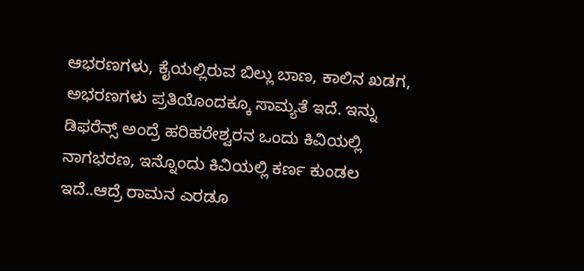ಆಭರಣಗಳು, ಕೈಯಲ್ಲಿರುವ ಬಿಲ್ಲು ಬಾಣ, ಕಾಲಿನ ಖಡಗ, ಅಭರಣಗಳು ಪ್ರತಿಯೊಂದಕ್ಕೂ ಸಾಮ್ಯತೆ ಇದೆ. ಇನ್ನು ಡಿಫರೆನ್ಸ್ ಅಂದ್ರೆ ಹರಿಹರೇಶ್ವರನ ಒಂದು ಕಿವಿಯಲ್ಲಿ ನಾಗಭರಣ, ಇನ್ನೊಂದು ಕಿವಿಯಲ್ಲಿ ಕರ್ಣ ಕುಂಡಲ ಇದೆ..ಆದ್ರೆ ರಾಮನ ಎರಡೂ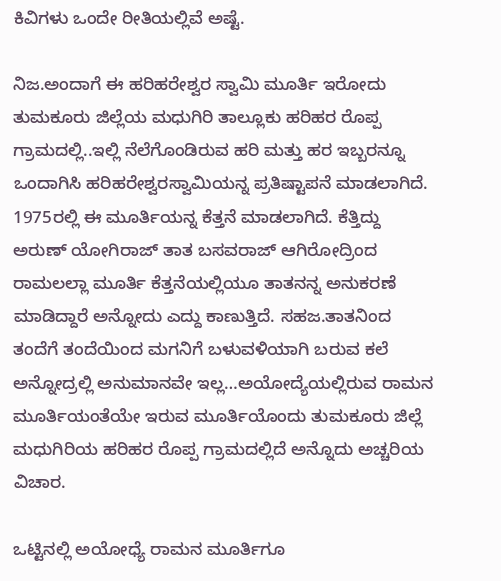ಕಿವಿಗಳು ಒಂದೇ ರೀತಿಯಲ್ಲಿವೆ ಅಷ್ಟೆ.

ನಿಜ.ಅಂದಾಗೆ ಈ ಹರಿಹರೇಶ್ವರ ಸ್ವಾಮಿ ಮೂರ್ತಿ ಇರೋದು ತುಮಕೂರು ಜಿಲ್ಲೆಯ ಮಧುಗಿರಿ ತಾಲ್ಲೂಕು ಹರಿಹರ ರೊಪ್ಪ ಗ್ರಾಮದಲ್ಲಿ..ಇಲ್ಲಿ ನೆಲೆಗೊಂಡಿರುವ ಹರಿ ಮತ್ತು ಹರ ಇಬ್ಬರನ್ನೂ ಒಂದಾಗಿಸಿ ಹರಿಹರೇಶ್ವರಸ್ವಾಮಿಯನ್ನ ಪ್ರತಿಷ್ಟಾಪನೆ ಮಾಡಲಾಗಿದೆ. 1975ರಲ್ಲಿ ಈ ಮೂರ್ತಿಯನ್ನ ಕೆತ್ತನೆ ಮಾಡಲಾಗಿದೆ. ಕೆತ್ತಿದ್ದು ಅರುಣ್ ಯೋಗಿರಾಜ್ ತಾತ ಬಸವರಾಜ್ ಆಗಿರೋದ್ರಿಂದ ರಾಮಲಲ್ಲಾ ಮೂರ್ತಿ ಕೆತ್ತನೆಯಲ್ಲಿಯೂ ತಾತನನ್ನ ಅನುಕರಣೆ ಮಾಡಿದ್ದಾರೆ ಅನ್ನೋದು ಎದ್ದು ಕಾಣುತ್ತಿದೆ. ಸಹಜ.ತಾತನಿಂದ ತಂದೆಗೆ ತಂದೆಯಿಂದ ಮಗನಿಗೆ ಬಳುವಳಿಯಾಗಿ ಬರುವ ಕಲೆ ಅನ್ನೋದ್ರಲ್ಲಿ ಅನುಮಾನವೇ ಇಲ್ಲ…ಅಯೋದ್ಯೆಯಲ್ಲಿರುವ ರಾಮನ ಮೂರ್ತಿಯಂತೆಯೇ ಇರುವ ಮೂರ್ತಿಯೊಂದು ತುಮಕೂರು ಜಿಲ್ಲೆ ಮಧುಗಿರಿಯ ಹರಿಹರ ರೊಪ್ಪ ಗ್ರಾಮದಲ್ಲಿದೆ ಅನ್ನೊದು ಅಚ್ಚರಿಯ ವಿಚಾರ.

ಒಟ್ಟಿನಲ್ಲಿ ಅಯೋಧ್ಯೆ ರಾಮನ ಮೂರ್ತಿಗೂ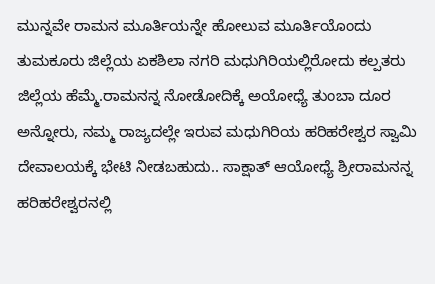ಮುನ್ನವೇ ರಾಮನ ಮೂರ್ತಿಯನ್ನೇ ಹೋಲುವ ಮೂರ್ತಿಯೊಂದು ತುಮಕೂರು ಜಿಲ್ಲೆಯ ಏಕಶಿಲಾ ನಗರಿ ಮಧುಗಿರಿಯಲ್ಲಿರೋದು ಕಲ್ಪತರು ಜಿಲ್ಲೆಯ ಹೆಮ್ಮೆ.ರಾಮನನ್ನ ನೋಡೋದಿಕ್ಕೆ ಅಯೋಧ್ಯೆ ತುಂಬಾ ದೂರ ಅನ್ನೋರು, ನಮ್ಮ ರಾಜ್ಯದಲ್ಲೇ ಇರುವ ಮಧುಗಿರಿಯ ಹರಿಹರೇಶ್ವರ ಸ್ವಾಮಿ ದೇವಾಲಯಕ್ಕೆ ಭೇಟಿ ನೀಡಬಹುದು.. ಸಾಕ್ಷಾತ್ ಆಯೋಧ್ಯೆ ಶ್ರೀರಾಮನನ್ನ ಹರಿಹರೇಶ್ವರನಲ್ಲಿ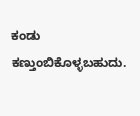ಕಂಡು ಕಣ್ತುಂಬಿಕೊಳ್ಳಬಹುದು.